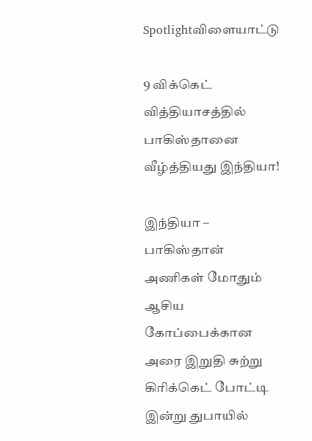Spotlightவிளையாட்டு

9 விக்கெட் வித்தியாசத்தில் பாகிஸ்தானை வீழ்த்தியது இந்தியா!

இந்தியா – பாகிஸ்தான் அணிகள் மோதும் ஆசிய கோப்பைக்கான அரை இறுதி சுற்று கிரிக்கெட் போட்டி இன்று துபாயில்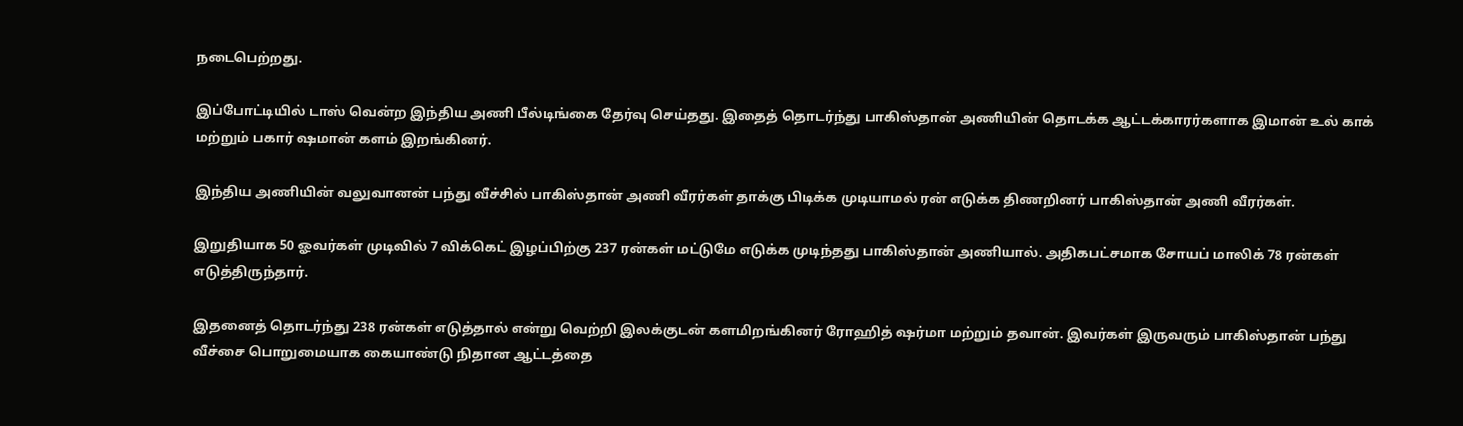நடைபெற்றது.

இப்போட்டியில் டாஸ் வென்ற இந்திய அணி பீல்டிங்கை தேர்வு செய்தது. இதைத் தொடர்ந்து பாகிஸ்தான் அணியின் தொடக்க ஆட்டக்காரர்களாக இமான் உல் காக் மற்றும் பகார் ஷமான் களம் இறங்கினர்.

இந்திய அணியின் வலுவானன் பந்து வீச்சில் பாகிஸ்தான் அணி வீரர்கள் தாக்கு பிடிக்க முடியாமல் ரன் எடுக்க திணறினர் பாகிஸ்தான் அணி வீரர்கள்.

இறுதியாக 50 ஓவர்கள் முடிவில் 7 விக்கெட் இழப்பிற்கு 237 ரன்கள் மட்டுமே எடுக்க முடிந்தது பாகிஸ்தான் அணியால். அதிகபட்சமாக சோயப் மாலிக் 78 ரன்கள் எடுத்திருந்தார்.

இதனைத் தொடர்ந்து 238 ரன்கள் எடுத்தால் என்று வெற்றி இலக்குடன் களமிறங்கினர் ரோஹித் ஷர்மா மற்றும் தவான். இவர்கள் இருவரும் பாகிஸ்தான் பந்து வீச்சை பொறுமையாக கையாண்டு நிதான ஆட்டத்தை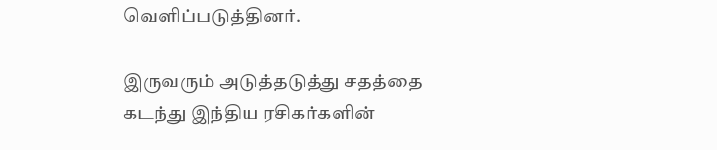வெளிப்படுத்தினர்.

இருவரும் அடுத்தடுத்து சதத்தை கடந்து இந்திய ரசிகர்களின்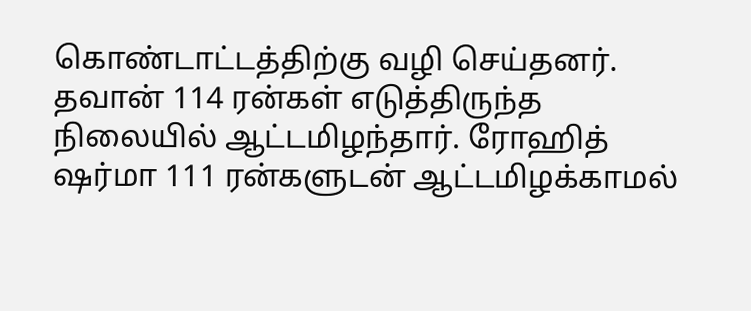கொண்டாட்டத்திற்கு வழி செய்தனர். தவான் 114 ரன்கள் எடுத்திருந்த நிலையில் ஆட்டமிழந்தார். ரோஹித் ஷர்மா 111 ரன்களுடன் ஆட்டமிழக்காமல்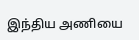இந்திய அணியை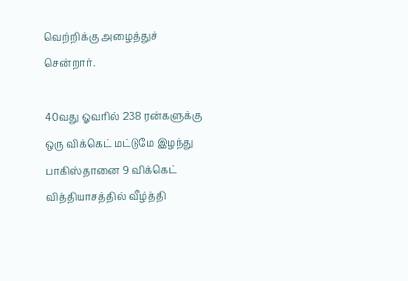வெற்றிக்கு அழைத்துச் சென்றார்.

40வது ஓவரில் 238 ரன்களுக்கு ஒரு விக்கெட் மட்டுமே இழந்து பாகிஸ்தானை 9 விக்கெட் வித்தியாசத்தில் வீழ்த்தி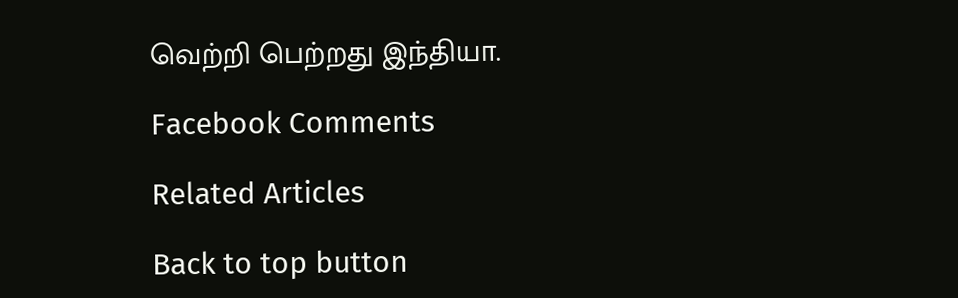வெற்றி பெற்றது இந்தியா.

Facebook Comments

Related Articles

Back to top button